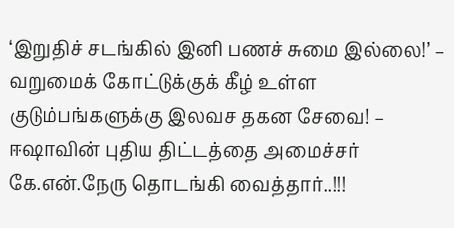‘இறுதிச் சடங்கில் இனி பணச் சுமை இல்லை!’ – வறுமைக் கோட்டுக்குக் கீழ் உள்ள குடும்பங்களுக்கு இலவச தகன சேவை! – ஈஷாவின் புதிய திட்டத்தை அமைச்சர் கே.என்.நேரு தொடங்கி வைத்தார்..!!!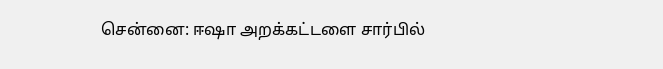சென்னை: ஈஷா அறக்கட்டளை சார்பில்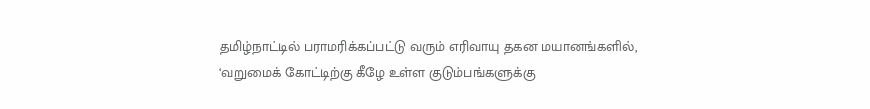தமிழ்நாட்டில் பராமரிக்கப்பட்டு வரும் எரிவாயு தகன மயானங்களில், ‘வறுமைக் கோட்டிற்கு கீழே உள்ள குடும்பங்களுக்கு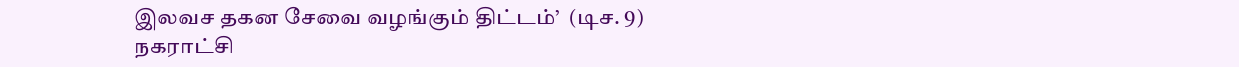இலவச தகன சேவை வழங்கும் திட்டம்’  (டிச. 9) நகராட்சி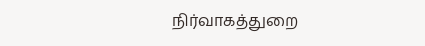நிர்வாகத்துறை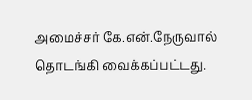அமைச்சர் கே.என்.நேருவால் தொடங்கி வைக்கப்பட்டது.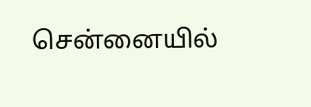சென்னையில்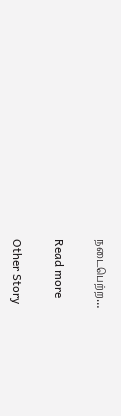நடைபெற்ற…

Read more

Other Story